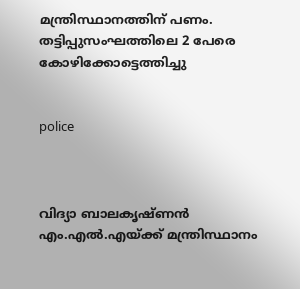മന്ത്രിസ്ഥാനത്തിന് പണം. തട്ടിപ്പുസംഘത്തിലെ 2 പേരെ കോഴിക്കോട്ടെത്തിച്ചു


police



വിദ്യാ ബാലകൃഷ്ണന്‍ എം.എല്‍.എയ്ക്ക് മന്ത്രിസ്ഥാനം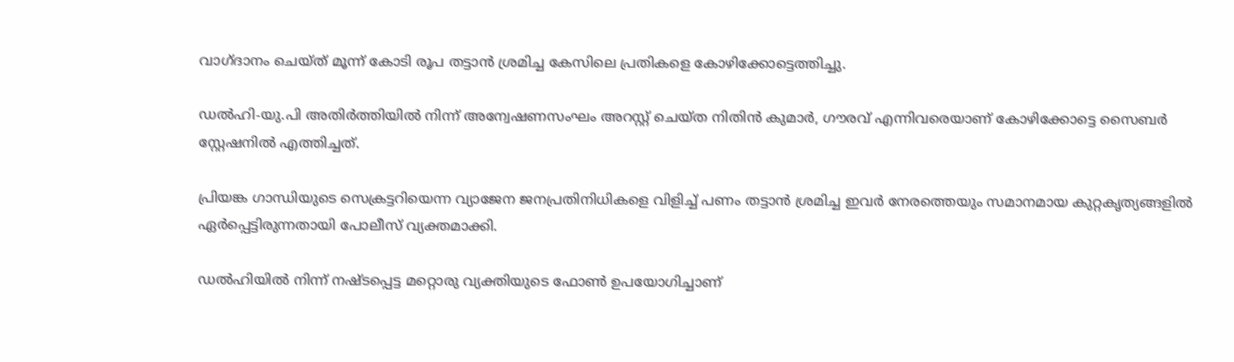വാഗ്ദാനം ചെയ്ത് മൂന്ന് കോടി രൂപ തട്ടാന്‍ ശ്രമിച്ച കേസിലെ പ്രതികളെ കോഴിക്കോട്ടെത്തിച്ചു.

ഡല്‍ഹി-യു.പി അതിര്‍ത്തിയില്‍ നിന്ന് അന്വേഷണസംഘം അറസ്റ്റ് ചെയ്ത നിതിന്‍ കുമാര്‍, ഗൗരവ് എന്നിവരെയാണ് കോഴിക്കോട്ടെ സൈബര്‍ സ്റ്റേഷനില്‍ എത്തിച്ചത്.

പ്രിയങ്ക ഗാന്ധിയുടെ സെക്രട്ടറിയെന്ന വ്യാജേന ജനപ്രതിനിധികളെ വിളിച്ച് പണം തട്ടാന്‍ ശ്രമിച്ച ഇവര്‍ നേരത്തെയും സമാനമായ കുറ്റകൃത്യങ്ങളില്‍ ഏര്‍പ്പെട്ടിരുന്നതായി പോലീസ് വ്യക്തമാക്കി.

ഡല്‍ഹിയില്‍ നിന്ന് നഷ്ടപ്പെട്ട മറ്റൊരു വ്യക്തിയുടെ ഫോണ്‍ ഉപയോഗിച്ചാണ്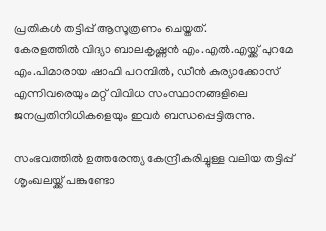പ്രതികള്‍ തട്ടിപ്പ് ആസൂത്രണം ചെയ്തത്.
കേരളത്തില്‍ വിദ്യാ ബാലകൃഷ്ണന്‍ എം.എല്‍.എയ്ക്ക് പുറമേ എം.പിമാരായ ഷാഫി പറമ്പില്‍, ഡീന്‍ കുര്യാക്കോസ് എന്നിവരെയും മറ്റ് വിവിധ സംസ്ഥാനങ്ങളിലെ ജനപ്രതിനിധികളെയും ഇവര്‍ ബന്ധപ്പെട്ടിരുന്നു.

സംഭവത്തില്‍ ഉത്തരേന്ത്യ കേന്ദ്രീകരിച്ചുള്ള വലിയ തട്ടിപ്പ് ശൃംഖലയ്ക്ക് പങ്കുണ്ടോ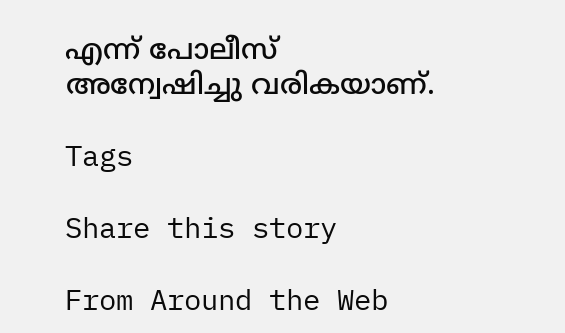എന്ന് പോലീസ് അന്വേഷിച്ചു വരികയാണ്.

Tags

Share this story

From Around the Web